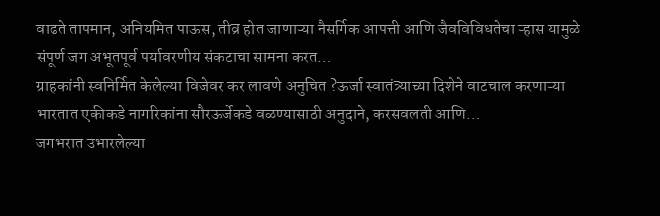वाढते तापमान, अनियमित पाऊस, तीव्र होत जाणाऱ्या नैसर्गिक आपत्ती आणि जैवविविधतेचा ऱ्हास यामुळे संपूर्ण जग अभूतपूर्व पर्यावरणीय संकटाचा सामना करत…
ग्राहकांनी स्वनिर्मित केलेल्या विजेवर कर लावणे अनुचित ?ऊर्जा स्वातंत्र्याच्या दिशेने वाटचाल करणाऱ्या भारतात एकीकडे नागरिकांना सौरऊर्जेकडे वळण्यासाठी अनुदाने, करसवलती आणि…
जगभरात उभारलेल्या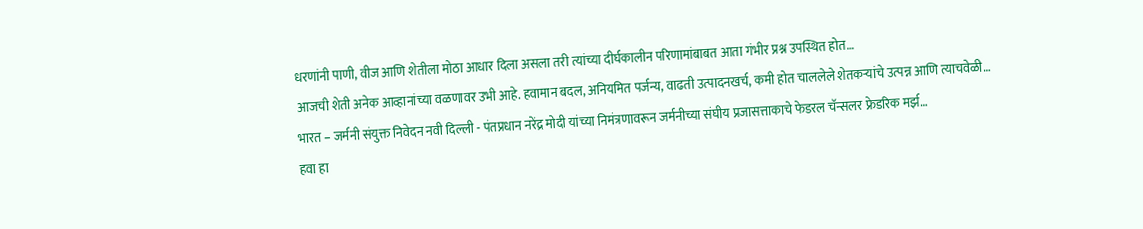धरणांनी पाणी, वीज आणि शेतीला मोठा आधार दिला असला तरी त्यांच्या दीर्घकालीन परिणामांबाबत आता गंभीर प्रश्न उपस्थित होत…
आजची शेती अनेक आव्हानांच्या वळणावर उभी आहे. हवामान बदल, अनियमित पर्जन्य, वाढती उत्पादनखर्च, कमी होत चाललेले शेतकऱ्यांचे उत्पन्न आणि त्याचवेळी…
भारत – जर्मनी संयुक्त निवेदन नवी दिल्ली - पंतप्रधान नरेंद्र मोदी यांच्या निमंत्रणावरून जर्मनीच्या संघीय प्रजासत्ताकाचे फेडरल चॅन्सलर फ्रेडरिक मर्झ…
हवा हा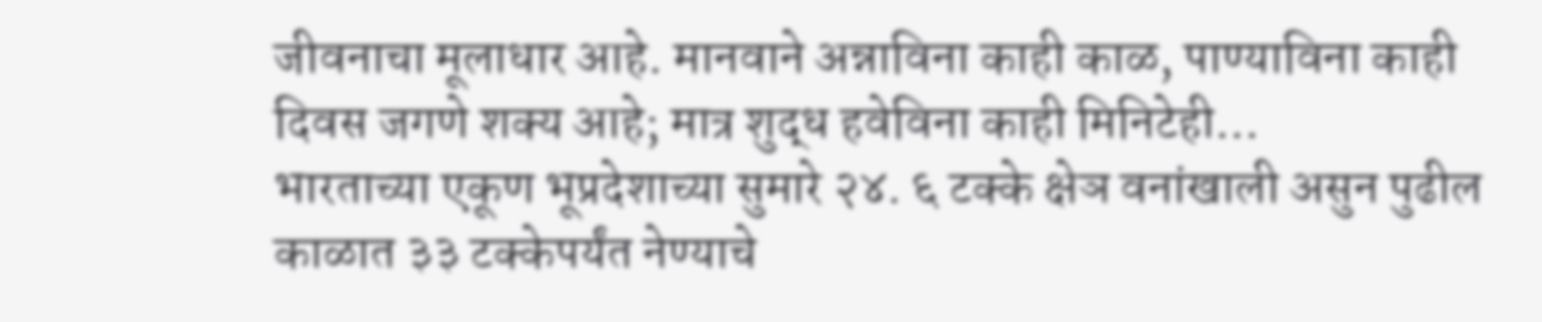जीवनाचा मूलाधार आहे. मानवाने अन्नाविना काही काळ, पाण्याविना काही दिवस जगणे शक्य आहे; मात्र शुद्ध हवेविना काही मिनिटेही…
भारताच्या एकूण भूप्रदेशाच्या सुमारे २४. ६ टक्के क्षेञ वनांखाली असुन पुढील काळात ३३ टक्केपर्यंत नेण्याचे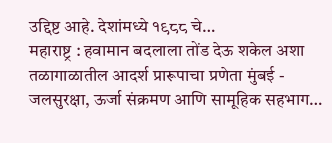उद्दिष्ट आहे. देशांमध्ये १९८८ चे…
महाराष्ट्र : हवामान बदलाला तोंड देऊ शकेल अशा तळागाळातील आदर्श प्रारूपाचा प्रणेता मुंबई - जलसुरक्षा, ऊर्जा संक्रमण आणि सामूहिक सहभाग…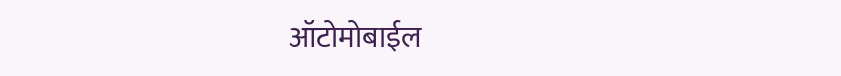ऑटोमोबाईल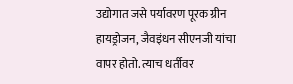उद्योगात जसे पर्यावरण पूरक ग्रीन हायड्रोजन, जैवइंधन सीएनजी यांचा वापर होतो. त्याच धर्तीवर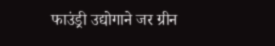फाउंड्री उद्योगाने जर ग्रीन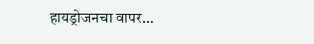हायड्रोजनचा वापर…